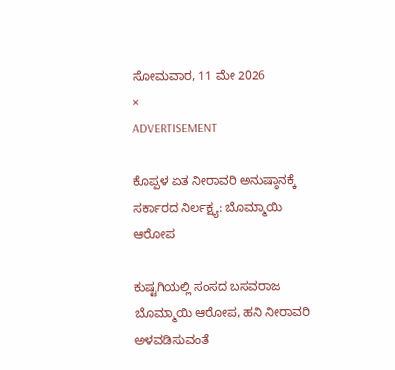ಸೋಮವಾರ, 11 ಮೇ 2026
×
ADVERTISEMENT

ಕೊಪ್ಪಳ ಏತ ನೀರಾವರಿ ಅನುಷ್ಠಾನಕ್ಕೆ ಸರ್ಕಾರದ ನಿರ್ಲಕ್ಷ್ಯ: ಬೊಮ್ಮಾಯಿ ಆರೋಪ

ಕುಷ್ಟಗಿಯಲ್ಲಿ ಸಂಸದ ಬಸವರಾಜ ಬೊಮ್ಮಾಯಿ ಆರೋಪ, ಹನಿ ನೀರಾವರಿ ಅಳವಡಿಸುವಂತೆ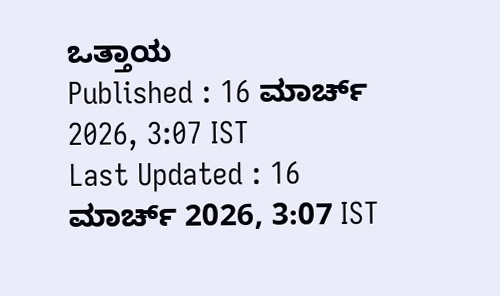ಒತ್ತಾಯ
Published : 16 ಮಾರ್ಚ್ 2026, 3:07 IST
Last Updated : 16 ಮಾರ್ಚ್ 2026, 3:07 IST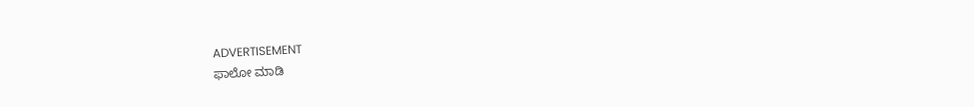ADVERTISEMENT
ಫಾಲೋ ಮಾಡಿ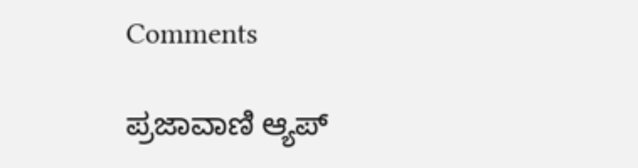Comments

ಪ್ರಜಾವಾಣಿ ಆ್ಯಪ್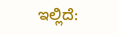ಇಲ್ಲಿದೆ: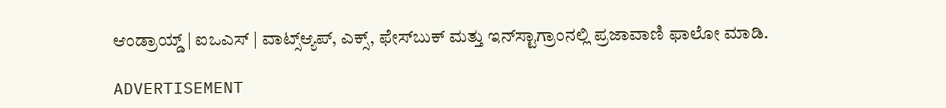ಆಂಡ್ರಾಯ್ಡ್ | ಐಒಎಸ್ | ವಾಟ್ಸ್ಆ್ಯಪ್, ಎಕ್ಸ್, ಫೇಸ್‌ಬುಕ್ ಮತ್ತು ಇನ್‌ಸ್ಟಾಗ್ರಾಂನಲ್ಲಿ ಪ್ರಜಾವಾಣಿ ಫಾಲೋ ಮಾಡಿ.

ADVERTISEMENT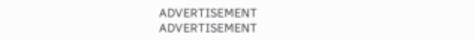ADVERTISEMENT
ADVERTISEMENT